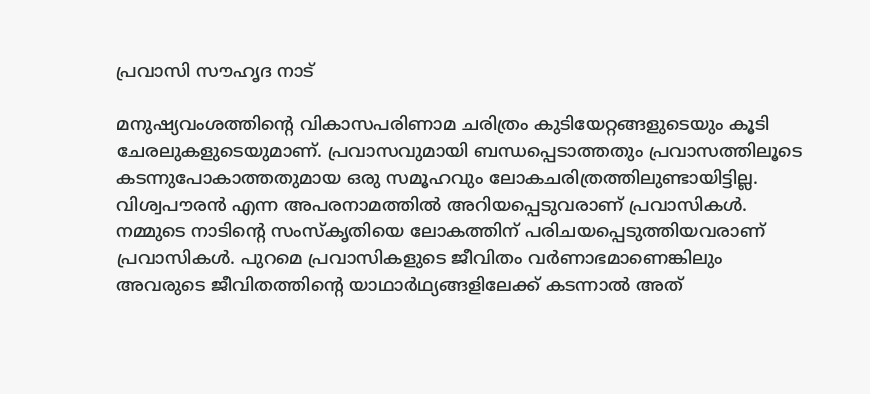പ്രവാസി സൗഹൃദ നാട്

മനുഷ്യവംശത്തിന്റെ വികാസപരിണാമ ചരിത്രം കുടിയേറ്റങ്ങളുടെയും കൂടി ചേരലുകളുടെയുമാണ്. പ്രവാസവുമായി ബന്ധപ്പെടാത്തതും പ്രവാസത്തിലൂടെ കടന്നുപോകാത്തതുമായ ഒരു സമൂഹവും ലോകചരിത്രത്തിലുണ്ടായിട്ടില്ല. വിശ്വപൗരൻ എന്ന അപരനാമത്തിൽ അറിയപ്പെടുവരാണ് പ്രവാസികൾ. നമ്മുടെ നാടിന്റെ സംസ്കൃതിയെ ലോകത്തിന് പരിചയപ്പെടുത്തിയവരാണ് പ്രവാസികൾ. പുറമെ പ്രവാസികളുടെ ജീവിതം വർണാഭമാണെങ്കിലും അവരുടെ ജീവിതത്തിന്റെ യാഥാർഥ്യങ്ങളിലേക്ക് കടന്നാൽ അത്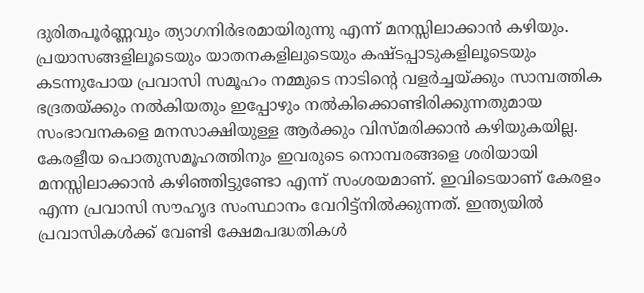ദുരിതപൂർണ്ണവും ത്യാഗനിർഭരമായിരുന്നു എന്ന് മനസ്സിലാക്കാൻ കഴിയും. പ്രയാസങ്ങളിലൂടെയും യാതനകളിലുടെയും കഷ്ടപ്പാടുകളിലൂടെയും കടന്നുപോയ പ്രവാസി സമൂഹം നമ്മുടെ നാടിന്റെ വളർച്ചയ്ക്കും സാമ്പത്തിക ഭദ്രതയ്ക്കും നൽകിയതും ഇപ്പോഴും നൽകിക്കൊണ്ടിരിക്കുന്നതുമായ സംഭാവനകളെ മനസാക്ഷിയുള്ള ആർക്കും വിസ്മരിക്കാൻ കഴിയുകയില്ല. കേരളീയ പൊതുസമൂഹത്തിനും ഇവരുടെ നൊമ്പരങ്ങളെ ശരിയായി മനസ്സിലാക്കാൻ കഴിഞ്ഞിട്ടുണ്ടോ എന്ന് സംശയമാണ്. ഇവിടെയാണ് കേരളം എന്ന പ്രവാസി സൗഹൃദ സംസ്ഥാനം വേറിട്ട്നിൽക്കുന്നത്. ഇന്ത്യയിൽ പ്രവാസികൾക്ക് വേണ്ടി ക്ഷേമപദ്ധതികൾ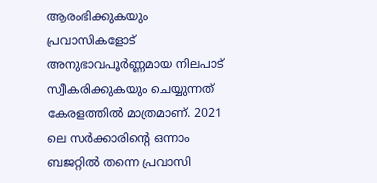ആരംഭിക്കുകയും പ്രവാസികളോട് അനുഭാവപൂർണ്ണമായ നിലപാട് സ്വീകരിക്കുകയും ചെയ്യുന്നത് കേരളത്തിൽ മാത്രമാണ്. 2021 ലെ സർക്കാരിന്റെ ഒന്നാം ബജറ്റിൽ തന്നെ പ്രവാസി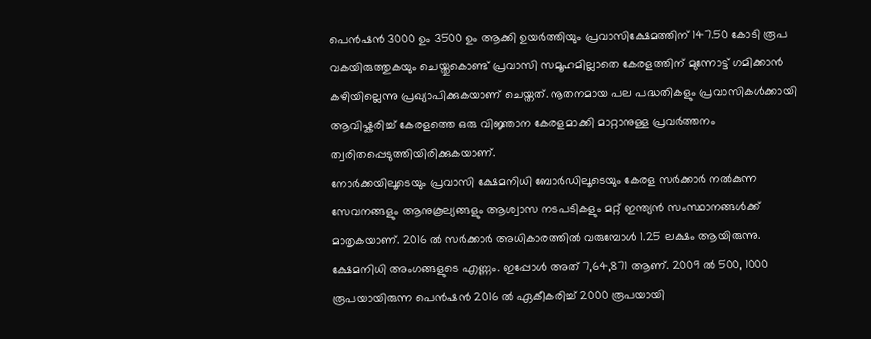പെൻഷൻ 3000 ഉം 3500 ഉം ആക്കി ഉയർത്തിയും പ്രവാസിക്ഷേമത്തിന് 147.50 കോടി രൂപ വകയിരുത്തുകയും ചെയ്തുകൊണ്ട് പ്രവാസി സമൂഹമില്ലാതെ കേരളത്തിന് മുന്നോട്ട് ഗമിക്കാൻ കഴിയില്ലെന്നു പ്രഖ്യാപിക്കുകയാണ് ചെയ്തത്. നൂതനമായ പല പദ്ധതികളും പ്രവാസികൾക്കായി ആവിഷ്കരിച്ച് കേരളത്തെ ഒരു വിജ്ഞാന കേരളമാക്കി മാറ്റാനുള്ള പ്രവർത്തനം ത്വരിതപ്പെടുത്തിയിരിക്കുകയാണ്.
നോർക്കയിലൂടെയും പ്രവാസി ക്ഷേമനിധി ബോർഡിലൂടെയും കേരള സർക്കാർ നൽകുന്ന സേവനങ്ങളും ആനുകൂല്യങ്ങളും ആശ്വാസ നടപടികളും മറ്റ് ഇന്ത്യൻ സംസ്ഥാനങ്ങൾക്ക് മാതൃകയാണ്. 2016 ൽ സർക്കാർ അധികാരത്തിൽ വരുമ്പോൾ 1.25 ലക്ഷം ആയിരുന്നു. ക്ഷേമനിധി അംഗങ്ങളുടെ എണ്ണം. ഇപ്പോൾ അത് 7,64,871 ആണ്. 2009 ൽ 500, 1000 രൂപയായിരുന്ന പെൻഷൻ 2016 ൽ ഏകീകരിച്ച് 2000 രൂപയായി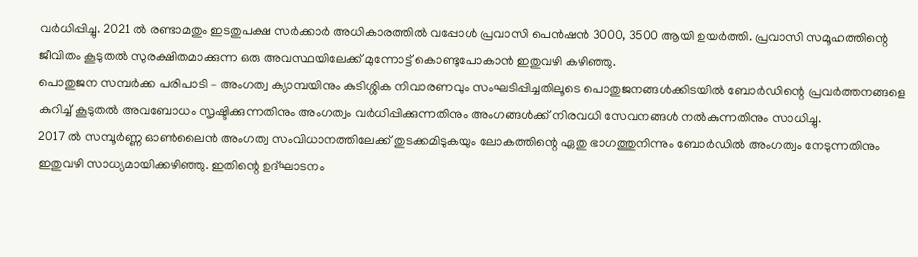വർധിപ്പിച്ചു. 2021 ൽ രണ്ടാമതും ഇടതുപക്ഷ സർക്കാർ അധികാരത്തിൽ വപ്പോൾ പ്രവാസി പെൻഷൻ 3000, 3500 ആയി ഉയർത്തി. പ്രവാസി സമൂഹത്തിന്റെ ജീവിതം കൂടുതൽ സുരക്ഷിതമാക്കുന്ന ഒരു അവസ്ഥയിലേക്ക് മുന്നോട്ട് കൊണ്ടുപോകാൻ ഇതുവഴി കഴിഞ്ഞു.
പൊതുജന സമ്പർക്ക പരിപാടി – അംഗത്വ ക്യാമ്പയിനും കുടിശ്ശിക നിവാരണവും സംഘടിപ്പിച്ചതിലൂടെ പൊതുജനങ്ങൾക്കിടയിൽ ബോർഡിന്റെ പ്രവർത്തനങ്ങളെ കുറിച്ച് കൂടുതൽ അവബോധം സൃഷ്ടിക്കുന്നതിനും അംഗത്വം വർധിപ്പിക്കുന്നതിനും അംഗങ്ങൾക്ക് നിരവധി സേവനങ്ങൾ നൽകുന്നതിനും സാധിച്ചു.
2017 ൽ സമ്പൂർണ്ണ ഓൺലൈൻ അംഗത്വ സംവിധാനത്തിലേക്ക് തുടക്കമിടുകയും ലോകത്തിന്റെ ഏതു ഭാഗത്തുനിന്നും ബോർഡിൽ അംഗത്വം നേടുന്നതിനും ഇതുവഴി സാധ്യമായിക്കഴിഞ്ഞു. ഇതിന്റെ ഉദ്ഘാടനം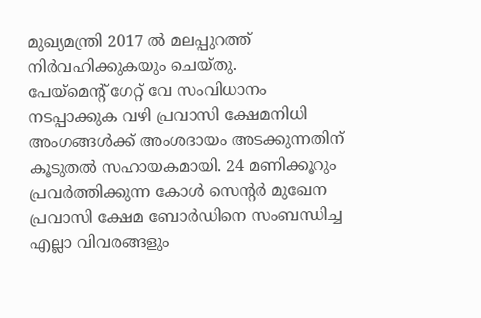മുഖ്യമന്ത്രി 2017 ൽ മലപ്പുറത്ത് നിർവഹിക്കുകയും ചെയ്തു.
പേയ്മെന്റ് ഗേറ്റ് വേ സംവിധാനം നടപ്പാക്കുക വഴി പ്രവാസി ക്ഷേമനിധി അംഗങ്ങൾക്ക് അംശദായം അടക്കുന്നതിന് കൂടുതൽ സഹായകമായി. 24 മണിക്കൂറും പ്രവർത്തിക്കുന്ന കോൾ സെന്റർ മുഖേന പ്രവാസി ക്ഷേമ ബോർഡിനെ സംബന്ധിച്ച എല്ലാ വിവരങ്ങളും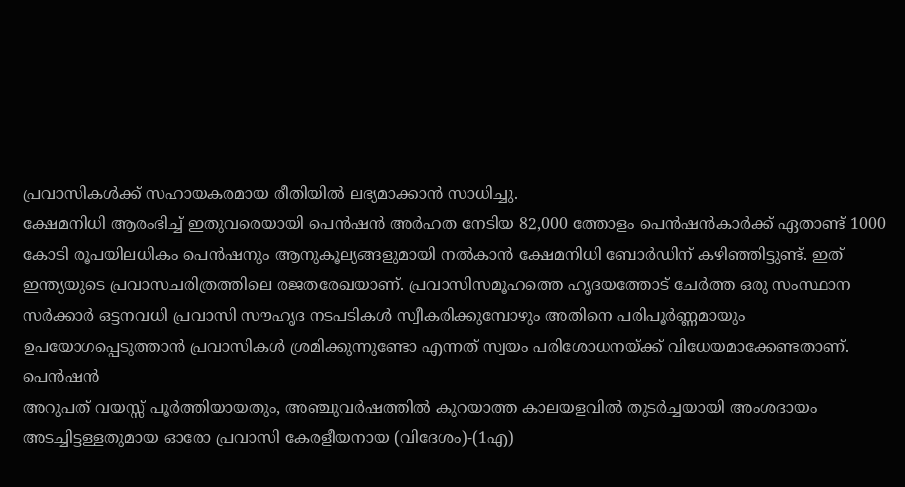പ്രവാസികൾക്ക് സഹായകരമായ രീതിയിൽ ലഭ്യമാക്കാൻ സാധിച്ചു.
ക്ഷേമനിധി ആരംഭിച്ച് ഇതുവരെയായി പെൻഷൻ അർഹത നേടിയ 82,000 ത്തോളം പെൻഷൻകാർക്ക് ഏതാണ്ട് 1000 കോടി രൂപയിലധികം പെൻഷനും ആനുകൂല്യങ്ങളുമായി നൽകാൻ ക്ഷേമനിധി ബോർഡിന് കഴിഞ്ഞിട്ടുണ്ട്. ഇത് ഇന്ത്യയുടെ പ്രവാസചരിത്രത്തിലെ രജതരേഖയാണ്. പ്രവാസിസമൂഹത്തെ ഹൃദയത്തോട് ചേർത്ത ഒരു സംസ്ഥാന സർക്കാർ ഒട്ടനവധി പ്രവാസി സൗഹൃദ നടപടികൾ സ്വീകരിക്കുമ്പോഴും അതിനെ പരിപൂർണ്ണമായും ഉപയോഗപ്പെടുത്താൻ പ്രവാസികൾ ശ്രമിക്കുന്നുണ്ടോ എന്നത് സ്വയം പരിശോധനയ്ക്ക് വിധേയമാക്കേണ്ടതാണ്.
പെൻഷൻ
അറുപത് വയസ്സ് പൂർത്തിയായതും, അഞ്ചുവർഷത്തിൽ കുറയാത്ത കാലയളവിൽ തുടർച്ചയായി അംശദായം അടച്ചിട്ടള്ളതുമായ ഓരോ പ്രവാസി കേരളീയനായ (വിദേശം)-(1എ)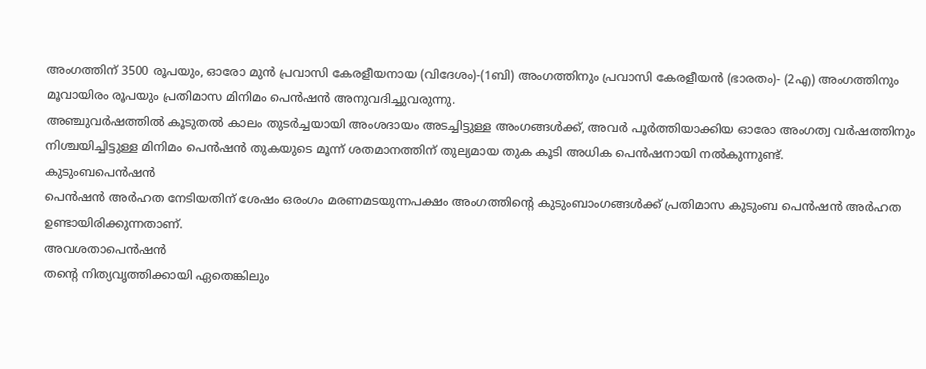അംഗത്തിന് 3500 രൂപയും, ഓരോ മുൻ പ്രവാസി കേരളീയനായ (വിദേശം)-(1ബി) അംഗത്തിനും പ്രവാസി കേരളീയൻ (ഭാരതം)- (2എ) അംഗത്തിനും മൂവായിരം രൂപയും പ്രതിമാസ മിനിമം പെൻഷൻ അനുവദിച്ചുവരുന്നു.
അഞ്ചുവർഷത്തിൽ കൂടുതൽ കാലം തുടർച്ചയായി അംശദായം അടച്ചിട്ടുള്ള അംഗങ്ങൾക്ക്, അവർ പൂർത്തിയാക്കിയ ഓരോ അംഗത്വ വർഷത്തിനും നിശ്ചയിച്ചിട്ടുള്ള മിനിമം പെൻഷൻ തുകയുടെ മൂന്ന് ശതമാനത്തിന് തുല്യമായ തുക കൂടി അധിക പെൻഷനായി നൽകുന്നുണ്ട്.
കുടുംബപെൻഷൻ
പെൻഷൻ അർഹത നേടിയതിന് ശേഷം ഒരംഗം മരണമടയുന്നപക്ഷം അംഗത്തിന്റെ കുടുംബാംഗങ്ങൾക്ക് പ്രതിമാസ കുടുംബ പെൻഷൻ അർഹത ഉണ്ടായിരിക്കുന്നതാണ്.
അവശതാപെൻഷൻ
തന്റെ നിത്യവൃത്തിക്കായി ഏതെങ്കിലും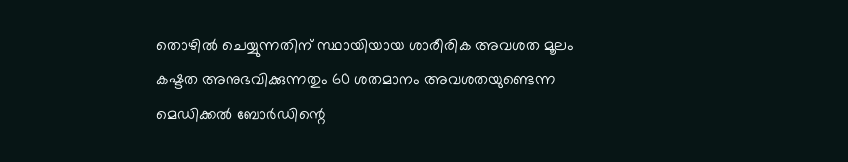തൊഴിൽ ചെയ്യുന്നതിന് സ്ഥായിയായ ശാരീരിക അവശത മൂലം കഷ്ടത അനുഭവിക്കുന്നതും 60 ശതമാനം അവശതയുണ്ടെന്ന മെഡിക്കൽ ബോർഡിന്റെ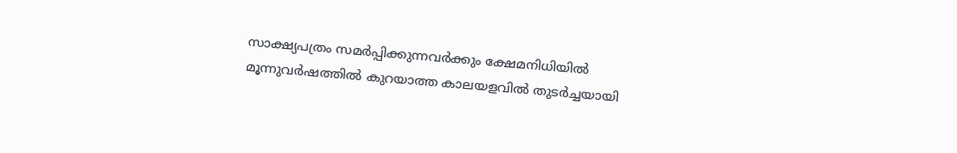സാക്ഷ്യപത്രം സമർപ്പിക്കുന്നവർക്കും ക്ഷേമനിധിയിൽ മൂന്നുവർഷത്തിൽ കുറയാത്ത കാലയളവിൽ തുടർച്ചയായി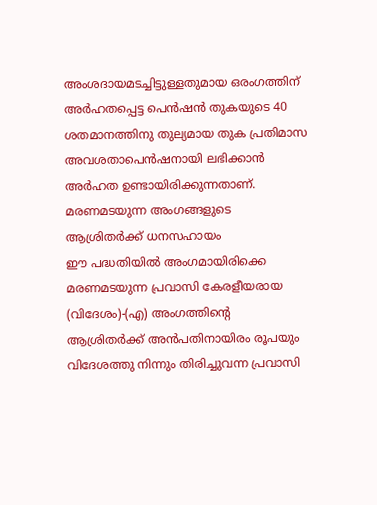അംശദായമടച്ചിട്ടുള്ളതുമായ ഒരംഗത്തിന് അർഹതപ്പെട്ട പെൻഷൻ തുകയുടെ 40 ശതമാനത്തിനു തുല്യമായ തുക പ്രതിമാസ അവശതാപെൻഷനായി ലഭിക്കാൻ അർഹത ഉണ്ടായിരിക്കുന്നതാണ്.
മരണമടയുന്ന അംഗങ്ങളുടെ
ആശ്രിതർക്ക് ധനസഹായം
ഈ പദ്ധതിയിൽ അംഗമായിരിക്കെ മരണമടയുന്ന പ്രവാസി കേരളീയരായ (വിദേശം)-(എ) അംഗത്തിന്റെ ആശ്രിതർക്ക് അൻപതിനായിരം രൂപയും വിദേശത്തു നിന്നും തിരിച്ചുവന്ന പ്രവാസി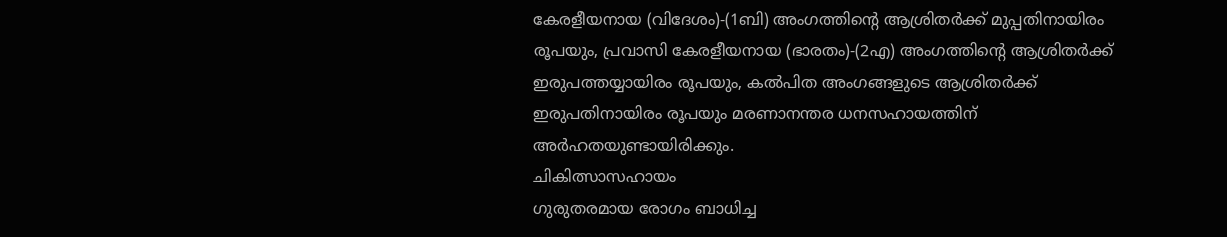കേരളീയനായ (വിദേശം)-(1ബി) അംഗത്തിന്റെ ആശ്രിതർക്ക് മുപ്പതിനായിരം രൂപയും, പ്രവാസി കേരളീയനായ (ഭാരതം)-(2എ) അംഗത്തിന്റെ ആശ്രിതർക്ക് ഇരുപത്തയ്യായിരം രൂപയും, കൽപിത അംഗങ്ങളുടെ ആശ്രിതർക്ക് ഇരുപതിനായിരം രൂപയും മരണാനന്തര ധനസഹായത്തിന് അർഹതയുണ്ടായിരിക്കും.
ചികിത്സാസഹായം
ഗുരുതരമായ രോഗം ബാധിച്ച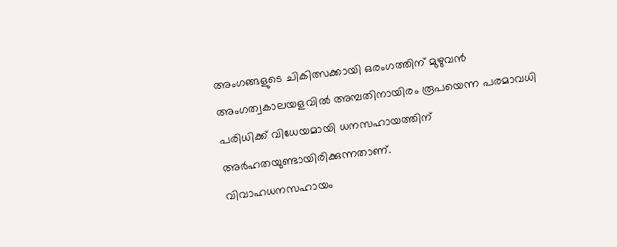അംഗങ്ങളുടെ ചികിത്സക്കായി ഒരംഗത്തിന് മുഴുവൻ അംഗത്വകാലയളവിൽ അമ്പതിനായിരം രൂപയെന്ന പരമാവധി പരിധിക്ക് വിധേയമായി ധനസഹായത്തിന് അർഹതയുണ്ടായിരിക്കുന്നതാണ്.
വിവാഹധനസഹായം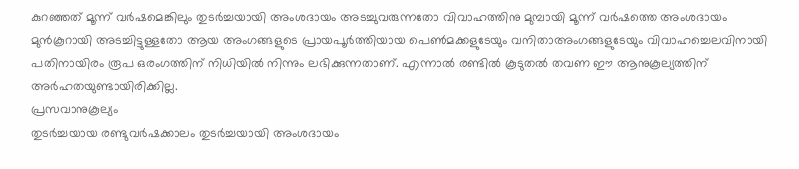കുറഞ്ഞത് മൂന്ന് വർഷമെങ്കിലും തുടർച്ചയായി അംശദായം അടച്ചുവരുന്നതോ വിവാഹത്തിനു മുമ്പായി മൂന്ന് വർഷത്തെ അംശദായം മുൻകൂറായി അടച്ചിട്ടുള്ളതോ ആയ അംഗങ്ങളുടെ പ്രായപൂർത്തിയായ പെൺമക്കളുടേയും വനിതാഅംഗങ്ങളുടേയും വിവാഹച്ചെലവിനായി പതിനായിരം രൂപ ഒരംഗത്തിന് നിധിയിൽ നിന്നും ലഭിക്കുന്നതാണ്. എന്നാൽ രണ്ടിൽ കൂടുതൽ തവണ ഈ ആനുകൂല്യത്തിന് അർഹതയുണ്ടായിരിക്കില്ല.
പ്രസവാനുകൂല്യം
തുടർച്ചയായ രണ്ടുവർഷക്കാലം തുടർച്ചയായി അംശദായം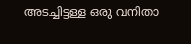അടച്ചിട്ടള്ള ഒരു വനിതാ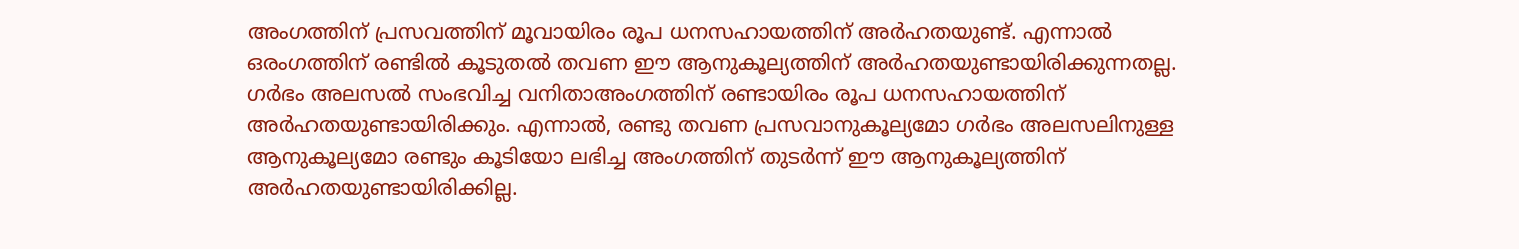അംഗത്തിന് പ്രസവത്തിന് മൂവായിരം രൂപ ധനസഹായത്തിന് അർഹതയുണ്ട്. എന്നാൽ ഒരംഗത്തിന് രണ്ടിൽ കൂടുതൽ തവണ ഈ ആനുകൂല്യത്തിന് അർഹതയുണ്ടായിരിക്കുന്നതല്ല. ഗർഭം അലസൽ സംഭവിച്ച വനിതാഅംഗത്തിന് രണ്ടായിരം രൂപ ധനസഹായത്തിന് അർഹതയുണ്ടായിരിക്കും. എന്നാൽ, രണ്ടു തവണ പ്രസവാനുകൂല്യമോ ഗർഭം അലസലിനുള്ള ആനുകൂല്യമോ രണ്ടും കൂടിയോ ലഭിച്ച അംഗത്തിന് തുടർന്ന് ഈ ആനുകൂല്യത്തിന് അർഹതയുണ്ടായിരിക്കില്ല.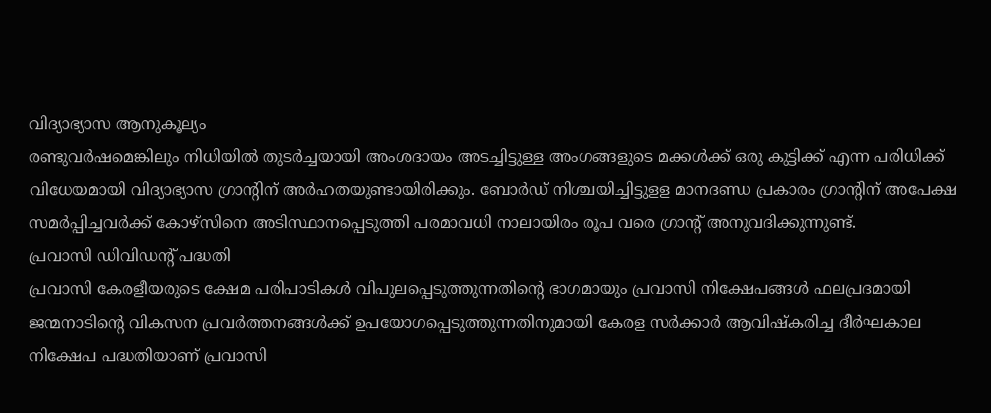വിദ്യാഭ്യാസ ആനുകൂല്യം
രണ്ടുവർഷമെങ്കിലും നിധിയിൽ തുടർച്ചയായി അംശദായം അടച്ചിട്ടുള്ള അംഗങ്ങളുടെ മക്കൾക്ക് ഒരു കുട്ടിക്ക് എന്ന പരിധിക്ക് വിധേയമായി വിദ്യാഭ്യാസ ഗ്രാന്റിന് അർഹതയുണ്ടായിരിക്കും. ബോർഡ് നിശ്ചയിച്ചിട്ടുളള മാനദണ്ഡ പ്രകാരം ഗ്രാന്റിന് അപേക്ഷ സമർപ്പിച്ചവർക്ക് കോഴ്സിനെ അടിസ്ഥാനപ്പെടുത്തി പരമാവധി നാലായിരം രൂപ വരെ ഗ്രാന്റ് അനുവദിക്കുന്നുണ്ട്.
പ്രവാസി ഡിവിഡന്റ് പദ്ധതി
പ്രവാസി കേരളീയരുടെ ക്ഷേമ പരിപാടികൾ വിപുലപ്പെടുത്തുന്നതിന്റെ ഭാഗമായും പ്രവാസി നിക്ഷേപങ്ങൾ ഫലപ്രദമായി ജന്മനാടിന്റെ വികസന പ്രവർത്തനങ്ങൾക്ക് ഉപയോഗപ്പെടുത്തുന്നതിനുമായി കേരള സർക്കാർ ആവിഷ്കരിച്ച ദീർഘകാല നിക്ഷേപ പദ്ധതിയാണ് പ്രവാസി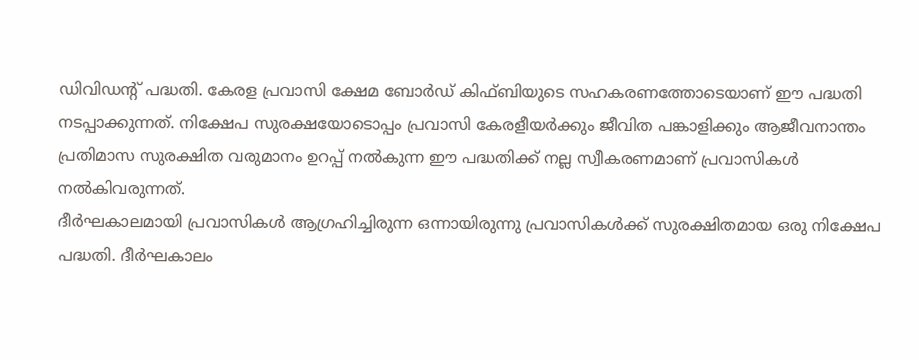ഡിവിഡന്റ് പദ്ധതി. കേരള പ്രവാസി ക്ഷേമ ബോർഡ് കിഫ്ബിയുടെ സഹകരണത്തോടെയാണ് ഈ പദ്ധതി നടപ്പാക്കുന്നത്. നിക്ഷേപ സുരക്ഷയോടൊപ്പം പ്രവാസി കേരളീയർക്കും ജീവിത പങ്കാളിക്കും ആജീവനാന്തം പ്രതിമാസ സുരക്ഷിത വരുമാനം ഉറപ്പ് നൽകുന്ന ഈ പദ്ധതിക്ക് നല്ല സ്വീകരണമാണ് പ്രവാസികൾ നൽകിവരുന്നത്.
ദീർഘകാലമായി പ്രവാസികൾ ആഗ്രഹിച്ചിരുന്ന ഒന്നായിരുന്നു പ്രവാസികൾക്ക് സുരക്ഷിതമായ ഒരു നിക്ഷേപ പദ്ധതി. ദീർഘകാലം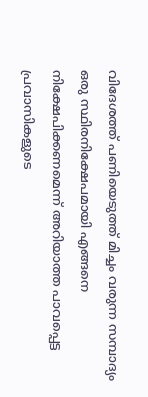വിദേശത്ത് പണിയെടുത്ത് മിച്ചം വരുന്ന സമ്പാദ്യം ഒരു സ്ഥിരനിക്ഷേപമായി എങ്ങനെ നിക്ഷേപിക്കണമെന്ന് അറിയാത്ത പാവപ്പെട്ട പ്രവാസികളുടെ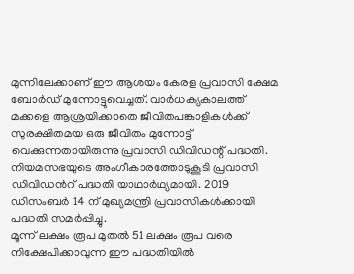മുന്നിലേക്കാണ് ഈ ആശയം കേരള പ്രവാസി ക്ഷേമ ബോർഡ് മുന്നോട്ടുവെച്ചത്. വാർധക്യകാലത്ത് മക്കളെ ആശ്രയിക്കാതെ ജീവിതപങ്കാളികൾക്ക് സുരക്ഷിതമയ ഒരു ജീവിതം മുന്നോട്ട് വെക്കുന്നതായിരുന്നു പ്രവാസി ഡിവിഡന്റ് പദ്ധതി. നിയമസഭയുടെ അംഗീകാരത്തോടുകൂടി പ്രവാസി ഡിവിഡൻറ് പദ്ധതി യാഥാർഥ്യമായി. 2019 ഡിസംബർ 14 ന് മുഖ്യമന്ത്രി പ്രവാസികൾക്കായി പദ്ധതി സമർപ്പിച്ചു.
മൂന്ന് ലക്ഷം രൂപ മുതൽ 51 ലക്ഷം രൂപ വരെ നിക്ഷേപിക്കാവുന്ന ഈ പദ്ധതിയിൽ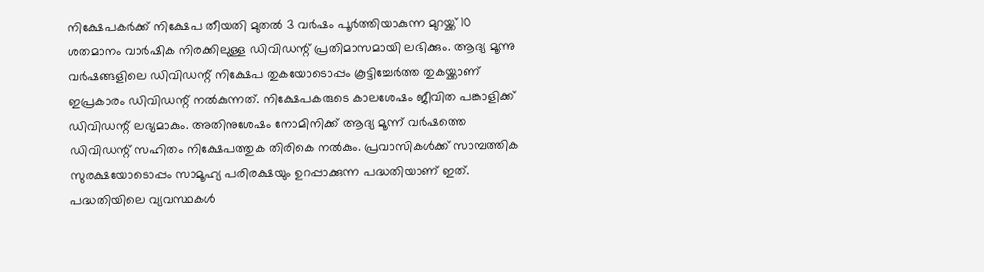നിക്ഷേപകർക്ക് നിക്ഷേപ തീയതി മുതൽ 3 വർഷം പൂർത്തിയാകുന്ന മുറയ്ക്ക് 10 ശതമാനം വാർഷിക നിരക്കിലുള്ള ഡിവിഡന്റ് പ്രതിമാസമായി ലഭിക്കും. ആദ്യ മൂന്നു വർഷങ്ങളിലെ ഡിവിഡന്റ് നിക്ഷേപ തുകയോടൊപ്പം കൂട്ടിച്ചേർത്ത തുകയ്ക്കാണ് ഇപ്രകാരം ഡിവിഡന്റ് നൽകുന്നത്. നിക്ഷേപകരുടെ കാലശേഷം ജീവിത പങ്കാളിക്ക് ഡിവിഡന്റ് ലഭ്യമാകും. അതിനുശേഷം നോമിനിക്ക് ആദ്യ മൂന്ന് വർഷത്തെ ഡിവിഡന്റ് സഹിതം നിക്ഷേപത്തുക തിരികെ നൽകും. പ്രവാസികൾക്ക് സാമ്പത്തിക സുരക്ഷയോടൊപ്പം സാമൂഹ്യ പരിരക്ഷയും ഉറപ്പാക്കുന്ന പദ്ധതിയാണ് ഇത്. പദ്ധതിയിലെ വ്യവസ്ഥകൾ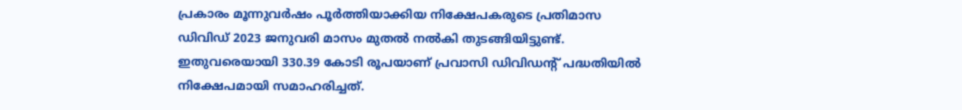പ്രകാരം മൂന്നുവർഷം പൂർത്തിയാക്കിയ നിക്ഷേപകരുടെ പ്രതിമാസ ഡിവിഡ് 2023 ജനുവരി മാസം മുതൽ നൽകി തുടങ്ങിയിട്ടുണ്ട്. ഇതുവരെയായി 330.39 കോടി രൂപയാണ് പ്രവാസി ഡിവിഡന്റ് പദ്ധതിയിൽ നിക്ഷേപമായി സമാഹരിച്ചത്.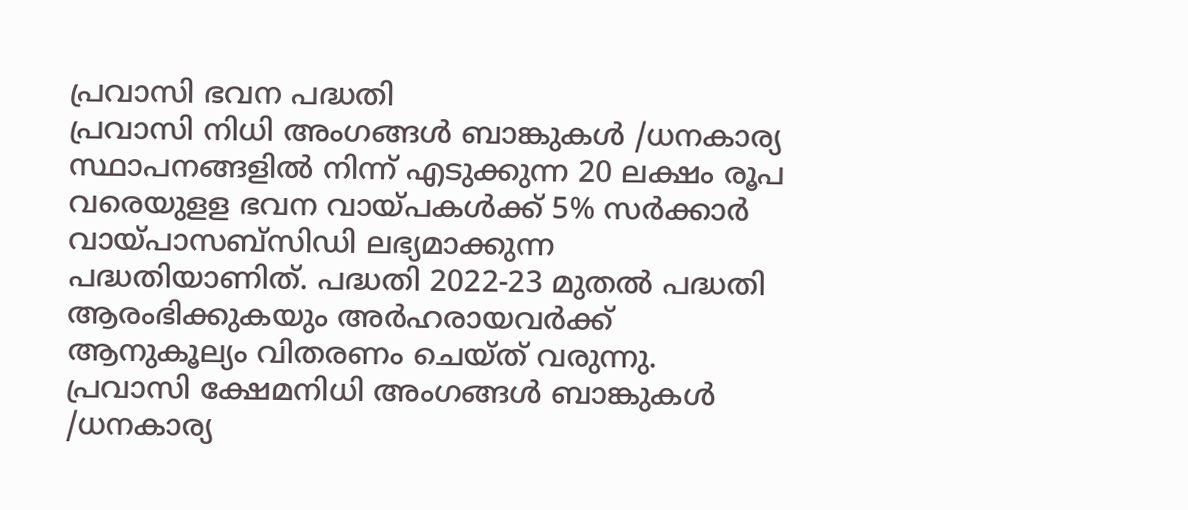പ്രവാസി ഭവന പദ്ധതി
പ്രവാസി നിധി അംഗങ്ങൾ ബാങ്കുകൾ /ധനകാര്യ സ്ഥാപനങ്ങളിൽ നിന്ന് എടുക്കുന്ന 20 ലക്ഷം രൂപ വരെയുളള ഭവന വായ്പകൾക്ക് 5% സർക്കാർ വായ്പാസബ്സിഡി ലഭ്യമാക്കുന്ന പദ്ധതിയാണിത്. പദ്ധതി 2022-23 മുതൽ പദ്ധതി ആരംഭിക്കുകയും അർഹരായവർക്ക് ആനുകൂല്യം വിതരണം ചെയ്ത് വരുന്നു. പ്രവാസി ക്ഷേമനിധി അംഗങ്ങൾ ബാങ്കുകൾ /ധനകാര്യ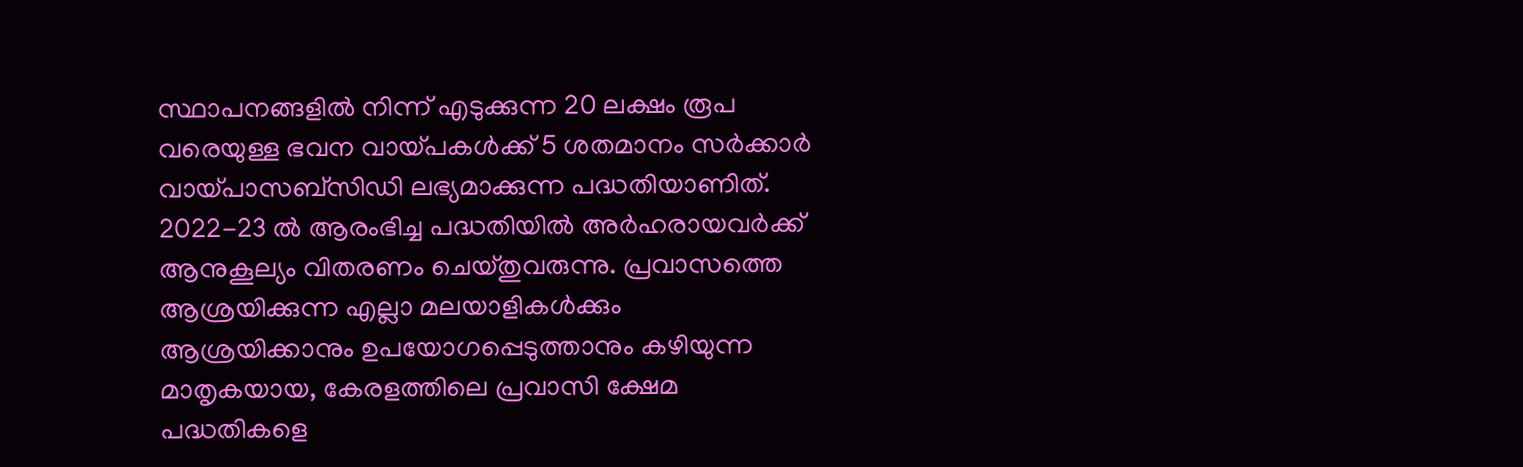സ്ഥാപനങ്ങളിൽ നിന്ന് എടുക്കുന്ന 20 ലക്ഷം രൂപ വരെയുള്ള ഭവന വായ്പകൾക്ക് 5 ശതമാനം സർക്കാർ വായ്പാസബ്സിഡി ലഭ്യമാക്കുന്ന പദ്ധതിയാണിത്. 2022-23 ൽ ആരംഭിച്ച പദ്ധതിയിൽ അർഹരായവർക്ക് ആനുകൂല്യം വിതരണം ചെയ്തുവരുന്നു. പ്രവാസത്തെ ആശ്രയിക്കുന്ന എല്ലാ മലയാളികൾക്കും ആശ്രയിക്കാനും ഉപയോഗപ്പെടുത്താനും കഴിയുന്ന മാതൃകയായ, കേരളത്തിലെ പ്രവാസി ക്ഷേമ പദ്ധതികളെ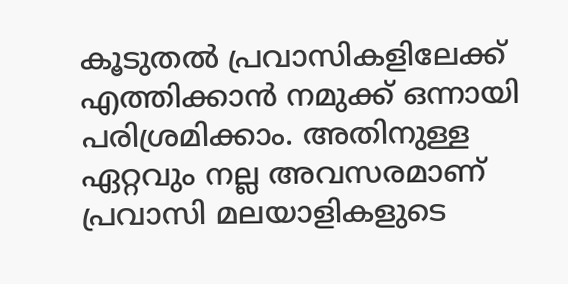കൂടുതൽ പ്രവാസികളിലേക്ക് എത്തിക്കാൻ നമുക്ക് ഒന്നായി പരിശ്രമിക്കാം. അതിനുള്ള ഏറ്റവും നല്ല അവസരമാണ് പ്രവാസി മലയാളികളുടെ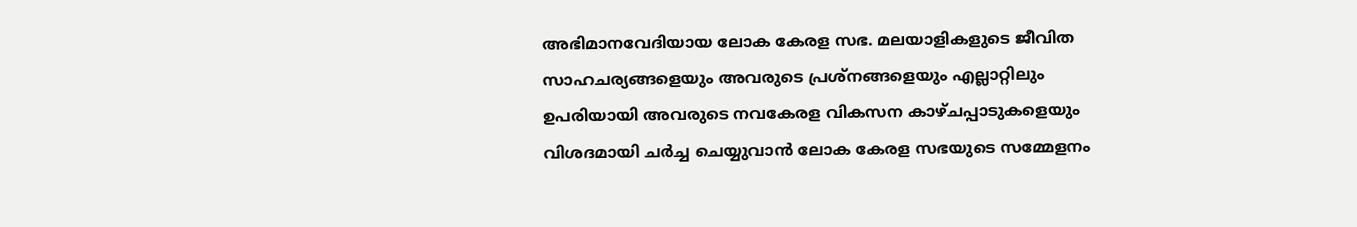അഭിമാനവേദിയായ ലോക കേരള സഭ. മലയാളികളുടെ ജീവിത സാഹചര്യങ്ങളെയും അവരുടെ പ്രശ്നങ്ങളെയും എല്ലാറ്റിലും ഉപരിയായി അവരുടെ നവകേരള വികസന കാഴ്ചപ്പാടുകളെയും വിശദമായി ചർച്ച ചെയ്യുവാൻ ലോക കേരള സഭയുടെ സമ്മേളനം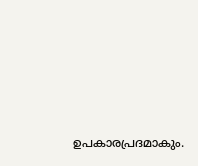ഉപകാരപ്രദമാകും.